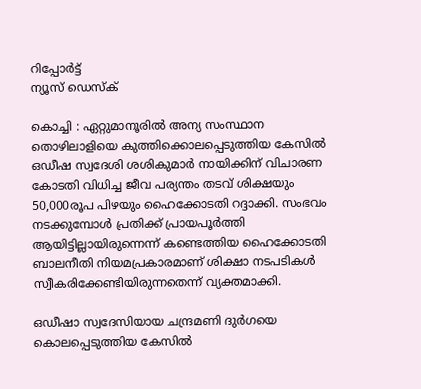റിപ്പോര്‍ട്ട്
ന്യൂസ് ഡെസ്ക്

കൊച്ചി : ഏറ്റുമാനൂരില്‍ അന്യ സംസ്ഥാന തൊഴിലാളിയെ കുത്തിക്കൊലപ്പെടുത്തിയ കേസില്‍ ഒഡീഷ സ്വദേശി ശശികുമാര്‍ നായിക്കിന്‌ വിചാരണ കോടതി വിധിച്ച ജീവ പര്യന്തം തടവ്‌ ശിക്ഷയും 50,000രൂപ പിഴയും ഹൈക്കോടതി റദ്ദാക്കി. സംഭവം നടക്കുമ്പോള്‍ പ്രതിക്ക്‌ പ്രായപൂര്‍ത്തി ആയിട്ടില്ലായിരുന്നെന്ന്‌ കണ്ടെത്തിയ ഹൈക്കോടതി ബാലനീതി നിയമപ്രകാരമാണ്‌ ശിക്ഷാ നടപടികള്‍ സ്വീകരിക്കേണ്ടിയിരുന്നതെന്ന്‌ വ്യക്തമാക്കി.

ഒഡീഷാ സ്വദേസിയായ ചന്ദ്രമണി ദുര്‍ഗയെ കൊലപ്പെടുത്തിയ കേസില്‍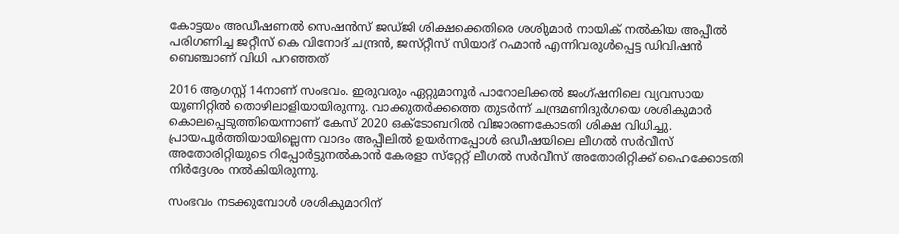കോട്ടയം അഡീഷണല്‍ സെഷന്‍സ്‌ ജഡ്‌ജി ശിക്ഷക്കെതിരെ ശശിുമാര്‍ നായിക്‌ നല്‍കിയ അപ്പീല്‍ പരിഗണിച്ച ജറ്റീസ്‌ കെ വിനോദ്‌ ചന്ദ്രന്‍, ജസ്‌റ്റീസ്‌ സിയാദ്‌ റഹ്മാന്‍ എന്നിവരുള്‍പ്പെട്ട ഡിവിഷന്‍ ബെഞ്ചാണ്‌ വിധി പറഞ്ഞത്‌

2016 ആഗസ്റ്റ്‌ 14നാണ്‌ സംഭവം. ഇരുവരും ഏറ്റുമാനൂര്‍ പാറോലിക്കല്‍ ജംഗ്‌ഷനിലെ വ്യവസായ യൂണിറ്റില്‍ തൊഴിലാളിയായിരുന്നു. വാക്കുതര്‍ക്കത്തെ തുടര്‍ന്ന്‌ ചന്ദ്രമണിദുര്‍ഗയെ ശശികുമാര്‍ കൊലപ്പെടുത്തിയെന്നാണ്‌ കേസ്‌ 2020 ഒക്ടോബറില്‍ വിജാരണകോടതി ശിക്ഷ വിധിച്ചു. പ്രായപൂര്‍ത്തിയായില്ലെന്ന വാദം അപ്പീലില്‍ ഉയര്‍ന്നപ്പോള്‍ ഒഡീഷയിലെ ലീഗല്‍ സര്‍വീസ്‌ അതോരിറ്റിയുടെ റിപ്പോര്‍ട്ടുനല്‍കാന്‍ കേരളാ സ്‌റ്റേറ്റ്‌ ലീഗല്‍ സര്‍വീസ്‌ അതോരിറ്റിക്ക്‌ ഹൈക്കോടതി നിര്‍ദ്ദേശം നല്‍കിയിരുന്നു.

സംഭവം നടക്കുമ്പോള്‍ ശശികുമാറിന്‌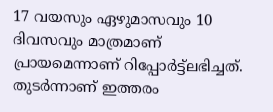17 വയസും ഏഴുമാസവും 10 ദിവസവും മാത്രമാണ്‌ പ്രായമെന്നാണ്‌ റിപ്പോര്‍ട്ട്‌ലഭിച്ചത്‌. തുടര്‍ന്നാണ്‌ ഇത്തരം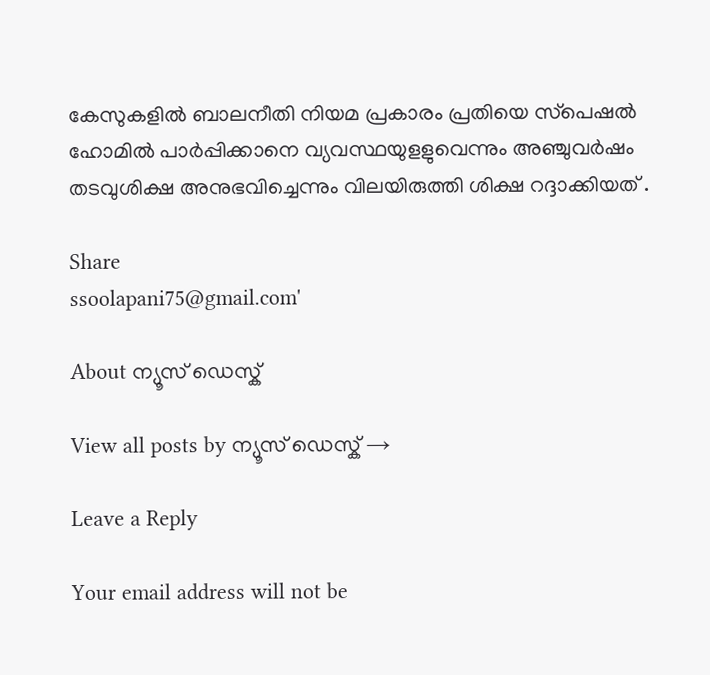കേസുകളില്‍ ബാലനീതി നിയമ പ്രകാരം പ്രതിയെ സ്‌പെഷല്‍ ഹോമില്‍ പാര്‍പ്പിക്കാനെ വ്യവസ്ഥയുളളുവെന്നും അഞ്ചുവര്‍ഷം തടവുശിക്ഷ അനുഭവിച്ചെന്നും വിലയിരുത്തി ശിക്ഷ റദ്ദാക്കിയത്‌ .

Share
ssoolapani75@gmail.com'

About ന്യൂസ് ഡെസ്ക്

View all posts by ന്യൂസ് ഡെസ്ക് →

Leave a Reply

Your email address will not be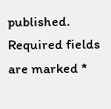published. Required fields are marked *